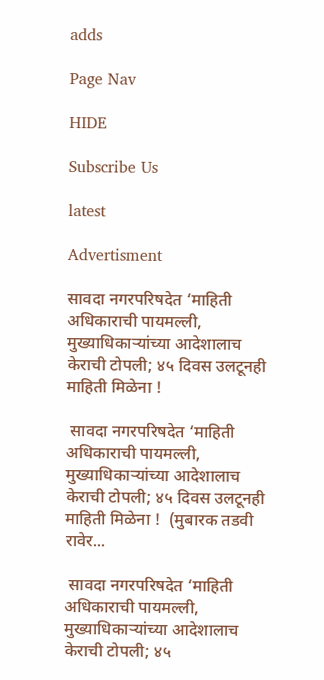adds

Page Nav

HIDE

Subscribe Us

latest

Advertisment

सावदा नगरपरिषदेत ‘माहिती अधिकाराची पायमल्ली, मुख्याधिकाऱ्यांच्या आदेशालाच केराची टोपली; ४५ दिवस उलटूनही माहिती मिळेना !

 सावदा नगरपरिषदेत ‘माहिती अधिकाराची पायमल्ली, मुख्याधिकाऱ्यांच्या आदेशालाच केराची टोपली; ४५ दिवस उलटूनही माहिती मिळेना !  (मुबारक तडवी रावेर...

 सावदा नगरपरिषदेत ‘माहिती अधिकाराची पायमल्ली, मुख्याधिकाऱ्यांच्या आदेशालाच केराची टोपली; ४५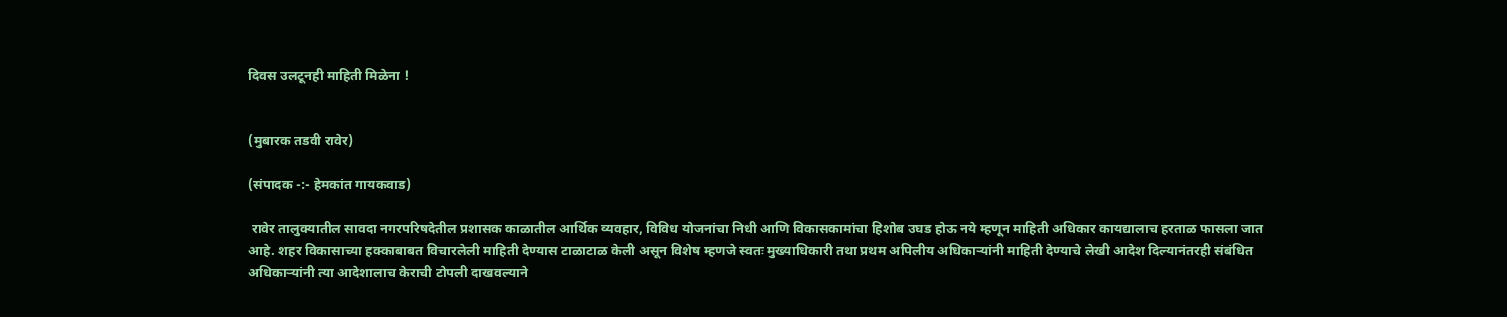दिवस उलटूनही माहिती मिळेना !


(मुबारक तडवी रावेर)

(संपादक -:- हेमकांत गायकवाड)

 रावेर तालुक्यातील सावदा नगरपरिषदेतील प्रशासक काळातील आर्थिक व्यवहार, विविध योजनांचा निधी आणि विकासकामांचा हिशोब उघड होऊ नये म्हणून माहिती अधिकार कायद्यालाच हरताळ फासला जात आहे. शहर विकासाच्या हक्काबाबत विचारलेली माहिती देण्यास टाळाटाळ केली असून विशेष म्हणजे स्वतः मुख्याधिकारी तथा प्रथम अपिलीय अधिकाऱ्यांनी माहिती देण्याचे लेखी आदेश दिल्यानंतरही संबंधित अधिकाऱ्यांनी त्या आदेशालाच केराची टोपली दाखवल्याने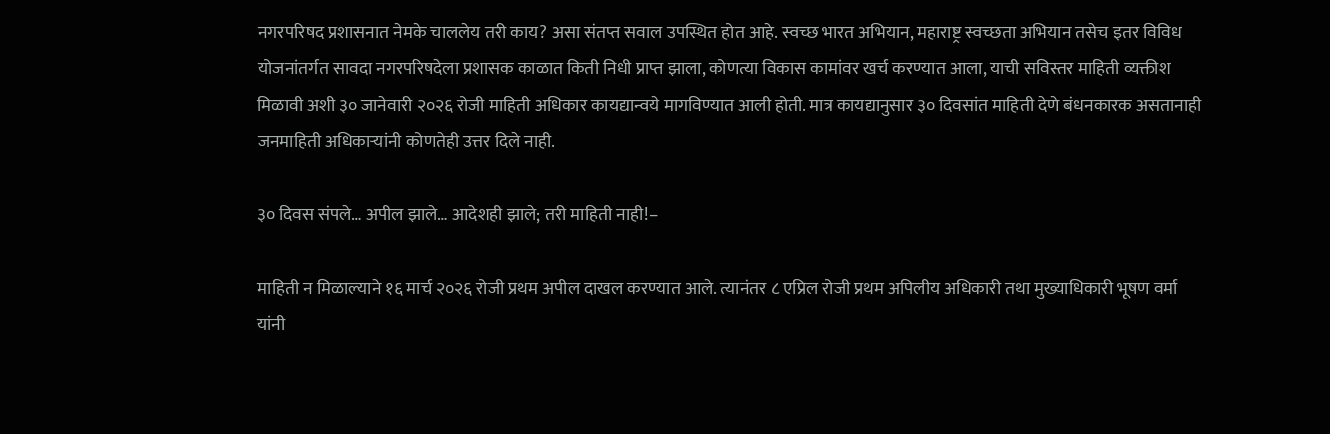नगरपरिषद प्रशासनात नेमके चाललेय तरी काय? असा संतप्त सवाल उपस्थित होत आहे. स्वच्छ भारत अभियान, महाराष्ट्र स्वच्छता अभियान तसेच इतर विविध योजनांतर्गत सावदा नगरपरिषदेला प्रशासक काळात किती निधी प्राप्त झाला, कोणत्या विकास कामांवर खर्च करण्यात आला, याची सविस्तर माहिती व्यक्तीश मिळावी अशी ३० जानेवारी २०२६ रोजी माहिती अधिकार कायद्यान्वये मागविण्यात आली होती. मात्र कायद्यानुसार ३० दिवसांत माहिती देणे बंधनकारक असतानाही जनमाहिती अधिकाऱ्यांनी कोणतेही उत्तर दिले नाही.

३० दिवस संपले… अपील झाले… आदेशही झाले; तरी माहिती नाही!–

माहिती न मिळाल्याने १६ मार्च २०२६ रोजी प्रथम अपील दाखल करण्यात आले. त्यानंतर ८ एप्रिल रोजी प्रथम अपिलीय अधिकारी तथा मुख्याधिकारी भूषण वर्मा यांनी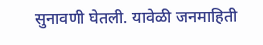सुनावणी घेतली. यावेळी जनमाहिती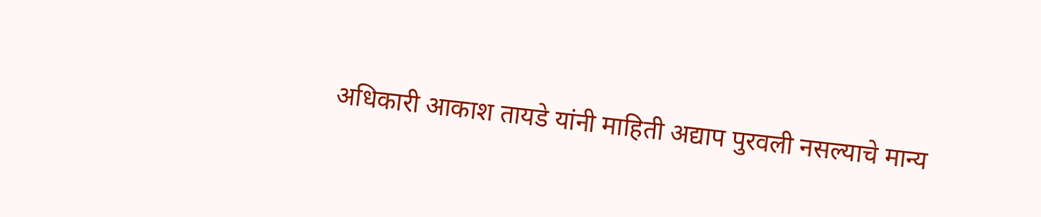अधिकारी आकाश तायडे यांनी माहिती अद्याप पुरवली नसल्याचे मान्य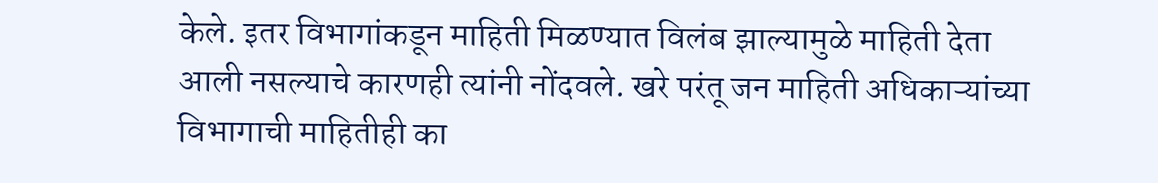केले. इतर विभागांकडून माहिती मिळण्यात विलंब झाल्यामुळे माहिती देता आली नसल्याचे कारणही त्यांनी नोंदवले. खरे परंतू जन माहिती अधिकाऱ्यांच्या विभागाची माहितीही का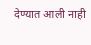देण्यात आली नाही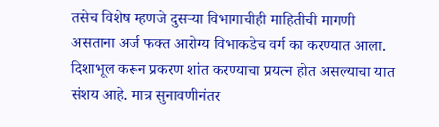तसेच विशेष म्हणजे दुसऱ्या विभागाचीही माहितीची मागणी असताना अर्ज फक्त आरोग्य विभाकडेच वर्ग का करण्यात आला. दिशाभूल करून प्रकरण शांत करण्याचा प्रयत्न होत असल्याचा यात संशय आहे. मात्र सुनावणीनंतर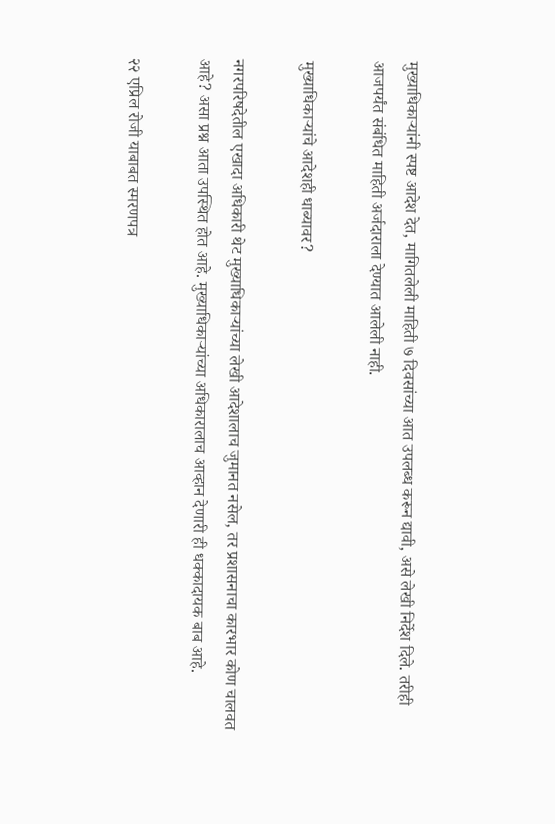मुख्याधिकाऱ्यांनी स्पष्ट आदेश देत, मागितलेली माहिती ७ दिवसांच्या आत उपलब्ध करून द्यावी, असे लेखी निर्देश दिले. तरीही आजपर्यंत संबंधित माहिती अर्जदाराला देण्यात आलेली नाही.

मुख्याधिकाऱ्यांचे आदेशही धाब्यावर?

नगरपरिषदेतील एखादा अधिकारी थेट मुख्याधिकाऱ्यांच्या लेखी आदेशालाच जुमानत नसेल, तर प्रशासनाचा कारभार कोण चालवत आहे? असा प्रश्न आता उपस्थित होत आहे. मुख्याधिकाऱ्यांच्या अधिकारालाच आव्हान देणारी ही धक्कादायक बाब आहे.

२२ एप्रिल रोजी याबाबत स्मरणपत्र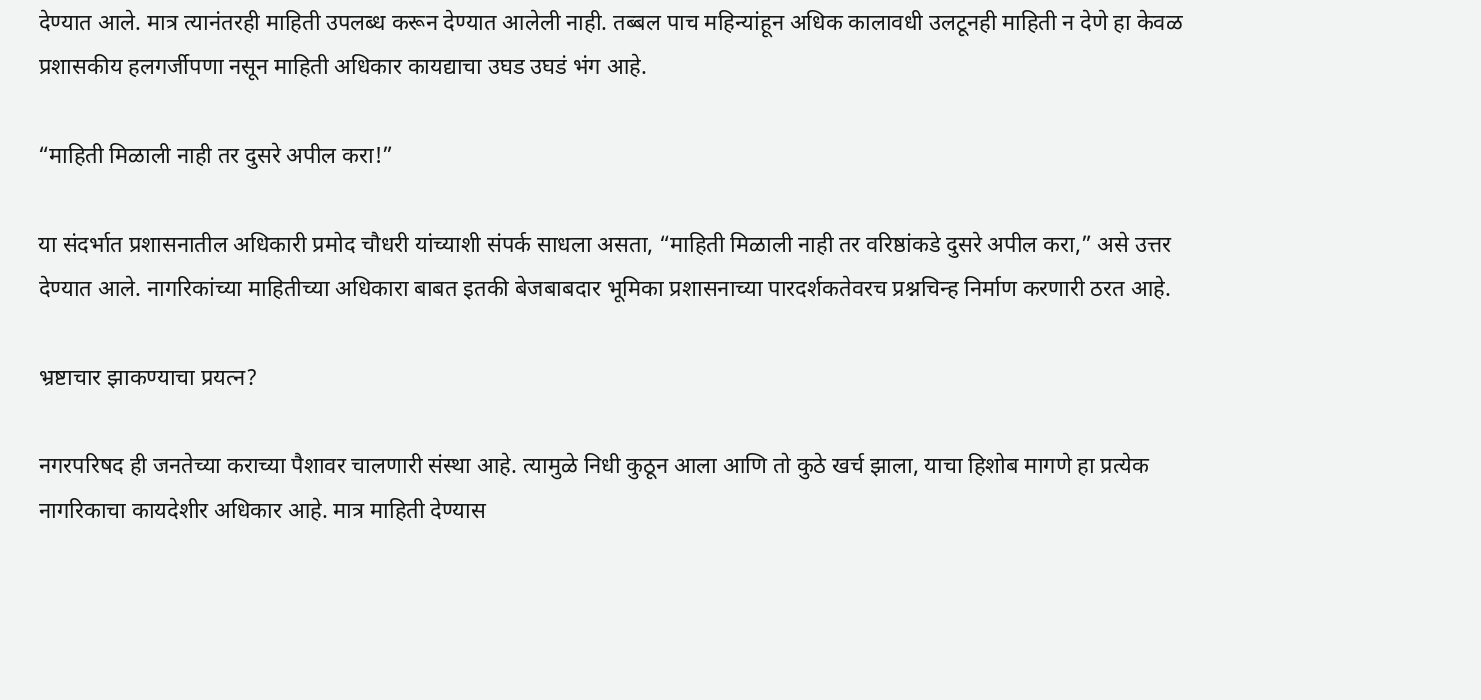देण्यात आले. मात्र त्यानंतरही माहिती उपलब्ध करून देण्यात आलेली नाही. तब्बल पाच महिन्यांहून अधिक कालावधी उलटूनही माहिती न देणे हा केवळ प्रशासकीय हलगर्जीपणा नसून माहिती अधिकार कायद्याचा उघड उघडं भंग आहे.

“माहिती मिळाली नाही तर दुसरे अपील करा!”

या संदर्भात प्रशासनातील अधिकारी प्रमोद चौधरी यांच्याशी संपर्क साधला असता, “माहिती मिळाली नाही तर वरिष्ठांकडे दुसरे अपील करा,” असे उत्तर देण्यात आले. नागरिकांच्या माहितीच्या अधिकारा बाबत इतकी बेजबाबदार भूमिका प्रशासनाच्या पारदर्शकतेवरच प्रश्नचिन्ह निर्माण करणारी ठरत आहे.

भ्रष्टाचार झाकण्याचा प्रयत्न?

नगरपरिषद ही जनतेच्या कराच्या पैशावर चालणारी संस्था आहे. त्यामुळे निधी कुठून आला आणि तो कुठे खर्च झाला, याचा हिशोब मागणे हा प्रत्येक नागरिकाचा कायदेशीर अधिकार आहे. मात्र माहिती देण्यास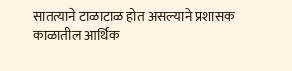सातत्याने टाळाटाळ होत असल्याने प्रशासक काळातील आर्थिक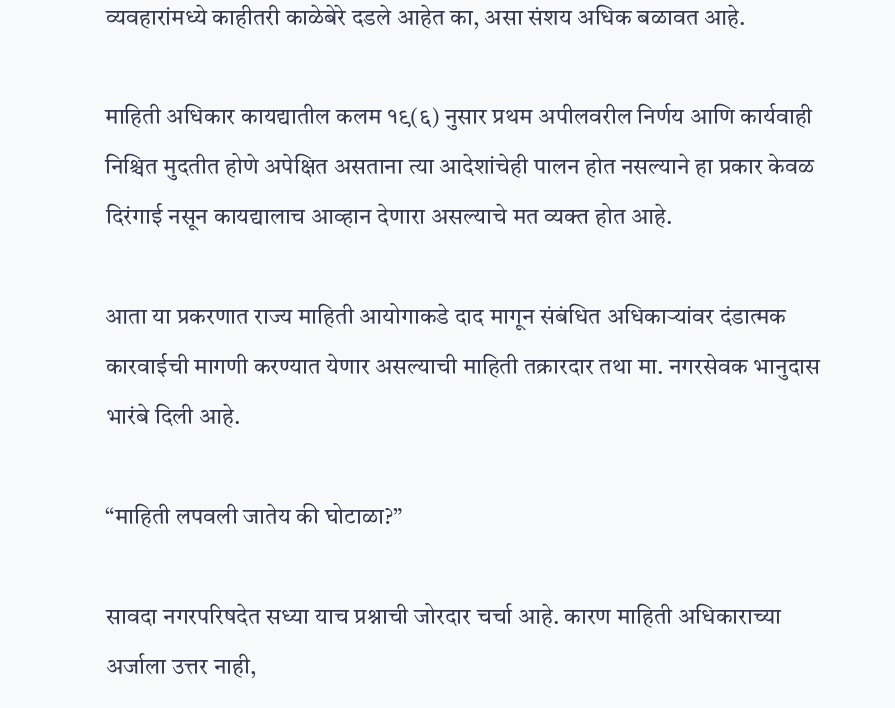व्यवहारांमध्ये काहीतरी काळेबेरे दडले आहेत का, असा संशय अधिक बळावत आहे.

माहिती अधिकार कायद्यातील कलम १९(६) नुसार प्रथम अपीलवरील निर्णय आणि कार्यवाही निश्चित मुदतीत होणे अपेक्षित असताना त्या आदेशांचेही पालन होत नसल्याने हा प्रकार केवळ दिरंगाई नसून कायद्यालाच आव्हान देणारा असल्याचे मत व्यक्त होत आहे.

आता या प्रकरणात राज्य माहिती आयोगाकडे दाद मागून संबंधित अधिकाऱ्यांवर दंडात्मक कारवाईची मागणी करण्यात येणार असल्याची माहिती तक्रारदार तथा मा. नगरसेवक भानुदास भारंबे दिली आहे.

“माहिती लपवली जातेय की घोटाळा?”

सावदा नगरपरिषदेत सध्या याच प्रश्नाची जोरदार चर्चा आहे. कारण माहिती अधिकाराच्या अर्जाला उत्तर नाही,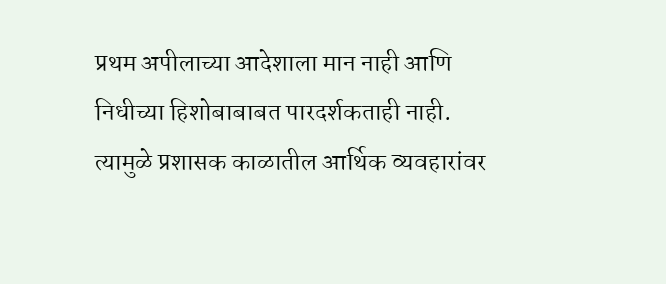प्रथम अपीलाच्या आदेशाला मान नाही आणि निधीच्या हिशोबाबाबत पारदर्शकताही नाही. त्यामुळे प्रशासक काळातील आर्थिक व्यवहारांवर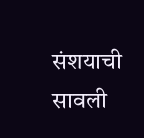संशयाची सावली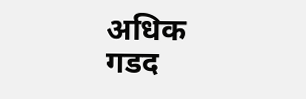अधिक गडद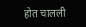होत चालली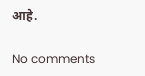आहे.

No comments